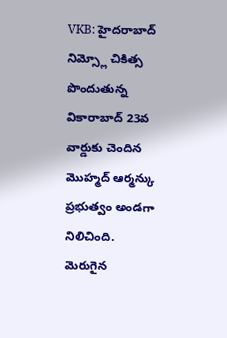VKB: హైదరాబాద్ నిమ్స్లో చికిత్స పొందుతున్న వికారాబాద్ 23వ వార్డుకు చెందిన మొహ్మద్ ఆర్మన్కు ప్రభుత్వం అండగా నిలిచింది. మెరుగైన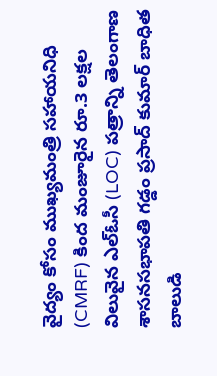వైద్యం కోసం ముఖ్యమంత్రి సహాయనిధి (CMRF) కింద మంజూరైన రూ.3 లక్షల విలువైన ఎల్ఓసీ (LOC) పత్రాన్ని తెలంగాణ శాసనసభాపతి గడ్డం ప్రసాద్ కుమార్ బాధిత బాలుడి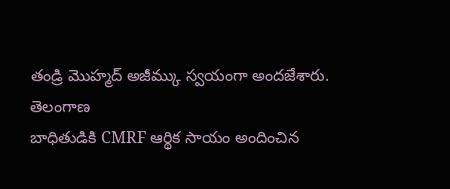తండ్రి మొహ్మద్ అజీమ్కు స్వయంగా అందజేశారు.
తెలంగాణ
బాధితుడికి CMRF ఆర్థిక సాయం అందించిన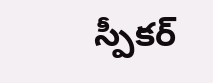స్పీకర్